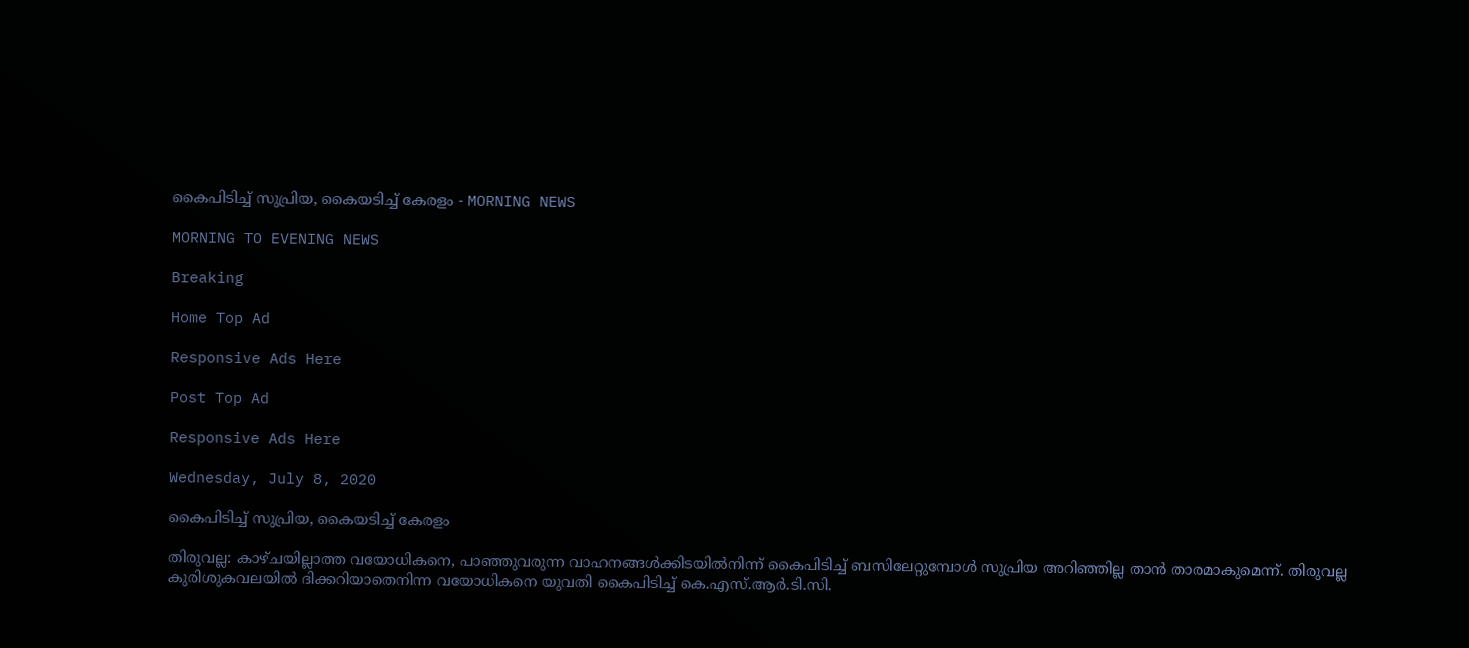കൈപിടിച്ച് സുപ്രിയ, കൈയടിച്ച് കേരളം - MORNING NEWS

MORNING TO EVENING NEWS

Breaking

Home Top Ad

Responsive Ads Here

Post Top Ad

Responsive Ads Here

Wednesday, July 8, 2020

കൈപിടിച്ച് സുപ്രിയ, കൈയടിച്ച് കേരളം

തിരുവല്ല: കാഴ്ചയില്ലാത്ത വയോധികനെ, പാഞ്ഞുവരുന്ന വാഹനങ്ങൾക്കിടയിൽനിന്ന് കൈപിടിച്ച് ബസിലേറ്റുമ്പോൾ സുപ്രിയ അറിഞ്ഞില്ല താൻ താരമാകുമെന്ന്. തിരുവല്ല കുരിശുകവലയിൽ ദിക്കറിയാതെനിന്ന വയോധികനെ യുവതി കൈപിടിച്ച് കെ.എസ്.ആർ.ടി.സി.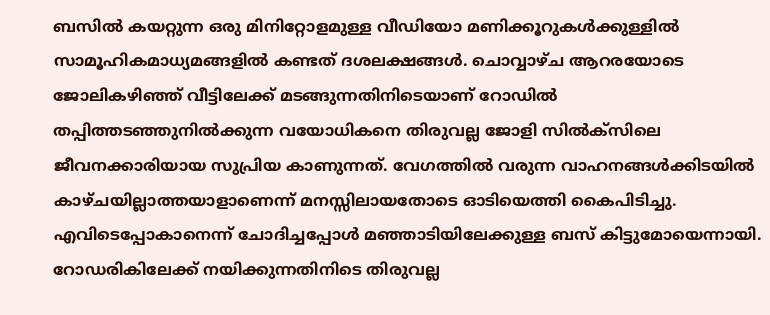ബസിൽ കയറ്റുന്ന ഒരു മിനിറ്റോളമുള്ള വീഡിയോ മണിക്കൂറുകൾക്കുള്ളിൽ സാമൂഹികമാധ്യമങ്ങളിൽ കണ്ടത് ദശലക്ഷങ്ങൾ. ചൊവ്വാഴ്ച ആറരയോടെ ജോലികഴിഞ്ഞ് വീട്ടിലേക്ക് മടങ്ങുന്നതിനിടെയാണ് റോഡിൽ തപ്പിത്തടഞ്ഞുനിൽക്കുന്ന വയോധികനെ തിരുവല്ല ജോളി സിൽക്സിലെ ജീവനക്കാരിയായ സുപ്രിയ കാണുന്നത്. വേഗത്തിൽ വരുന്ന വാഹനങ്ങൾക്കിടയിൽ കാഴ്ചയില്ലാത്തയാളാണെന്ന് മനസ്സിലായതോടെ ഓടിയെത്തി കൈപിടിച്ചു. എവിടെപ്പോകാനെന്ന് ചോദിച്ചപ്പോൾ മഞ്ഞാടിയിലേക്കുള്ള ബസ് കിട്ടുമോയെന്നായി. റോഡരികിലേക്ക് നയിക്കുന്നതിനിടെ തിരുവല്ല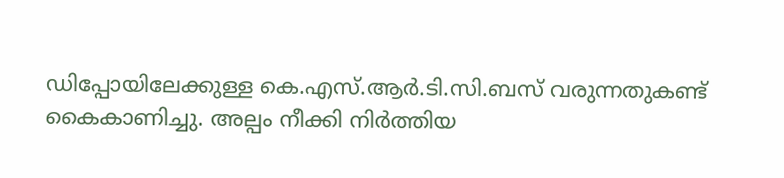ഡിപ്പോയിലേക്കുള്ള കെ.എസ്.ആർ.ടി.സി.ബസ് വരുന്നതുകണ്ട് കൈകാണിച്ചു. അല്പം നീക്കി നിർത്തിയ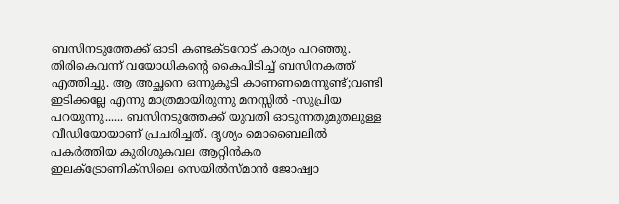ബസിനടുത്തേക്ക് ഓടി കണ്ടക്ടറോട് കാര്യം പറഞ്ഞു. തിരികെവന്ന് വയോധികന്റെ കൈപിടിച്ച് ബസിനകത്ത് എത്തിച്ചു. ആ അച്ഛനെ ഒന്നുകൂടി കാണണമെന്നുണ്ട്;വണ്ടി ഇടിക്കല്ലേ എന്നു മാത്രമായിരുന്നു മനസ്സിൽ -സുപ്രിയ പറയുന്നു...... ബസിനടുത്തേക്ക് യുവതി ഓടുന്നതുമുതലുള്ള വീഡിയോയാണ് പ്രചരിച്ചത്. ദൃശ്യം മൊബൈലിൽ പകർത്തിയ കുരിശുകവല ആറ്റിൻകര ഇലക്ട്രോണിക്സിലെ സെയിൽസ്മാൻ ജോഷ്വാ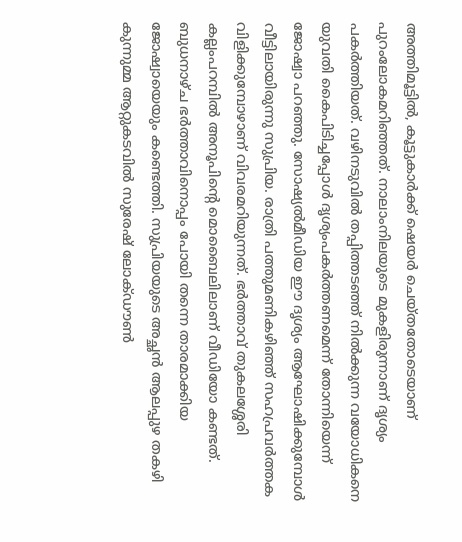അത്തിമൂട്ടിൽ, കൂട്ടുകാർക്ക് ഷെയർ ചെയ്തതോടെയാണ് പുറംലോകമറിഞ്ഞത്. നാലാംനിലയുടെ മുകളിരുന്നാണ് ദൃശ്യം പകർത്തിയത്. വഴിനടുവിൽ തപ്പിത്തടഞ്ഞ് നിൽക്കുന്ന വയോധികനെ യുവതി കൈപിടിച്ചപ്പോൾ ദൃശ്യംപകർത്തണമെന്ന് തോന്നിയെന്ന് ജോഷ്വാ പറഞ്ഞു. സോഷ്യൽമീഡിയ ഈ ദൃശ്യം ആഘോഷിക്കുമ്പോൾ വീട്ടിലായിരുന്നു സുപ്രിയ. രാത്രി പത്തുമണികഴിഞ്ഞ് സഹപ്രവർത്തക വിളിക്കുമ്പോഴാണ് വിവരമറിയുന്നത്. ഭർത്താവ് തുകലശ്ശേരി കല്ലംപറമ്പിൽ അനൂപിന്റെ മൊബൈലിലാണ് വീഡിയോ കണ്ടത്. ബുധനാഴ്ച ഭർത്താവിനൊപ്പം പോയി തന്നെ താരമാക്കിയ ജോഷ്വായെയും കണ്ടെത്തി. സുപ്രിയയുടെ അച്ഛൻ ആലപ്പുഴ തകഴി കുന്നുമ്മ ആറ്റുകടവിൽ സുരേഷ് ലോക്ഡൗൺ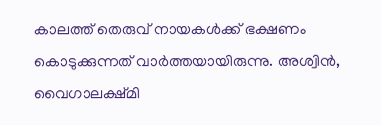കാലത്ത് തെരുവ് നായകൾക്ക് ഭക്ഷണം കൊടുക്കുന്നത് വാർത്തയായിരുന്നു. അശ്വിൻ, വൈഗാലക്ഷ്മി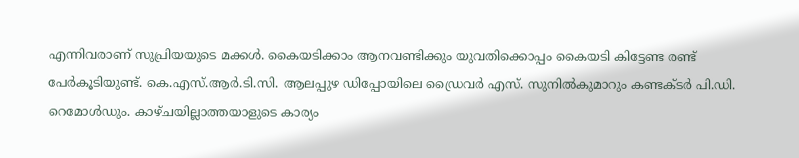എന്നിവരാണ് സുപ്രിയയുടെ മക്കൾ. കൈയടിക്കാം ആനവണ്ടിക്കും യുവതിക്കൊപ്പം കൈയടി കിട്ടേണ്ട രണ്ട് പേർകൂടിയുണ്ട്. കെ.എസ്.ആർ.ടി.സി. ആലപ്പുഴ ഡിപ്പോയിലെ ഡ്രൈവർ എസ്. സുനിൽകുമാറും കണ്ടക്ടർ പി.ഡി. റെമോൾഡും. കാഴ്ചയില്ലാത്തയാളുടെ കാര്യം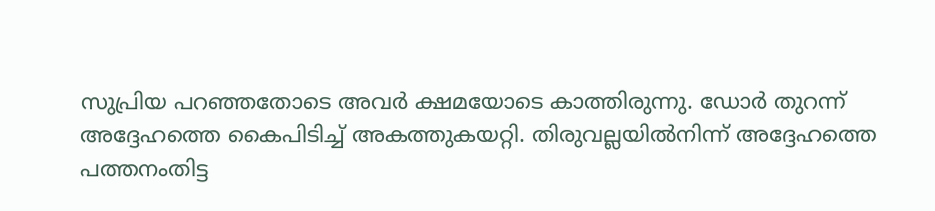സുപ്രിയ പറഞ്ഞതോടെ അവർ ക്ഷമയോടെ കാത്തിരുന്നു. ഡോർ തുറന്ന് അദ്ദേഹത്തെ കൈപിടിച്ച് അകത്തുകയറ്റി. തിരുവല്ലയിൽനിന്ന് അദ്ദേഹത്തെ പത്തനംതിട്ട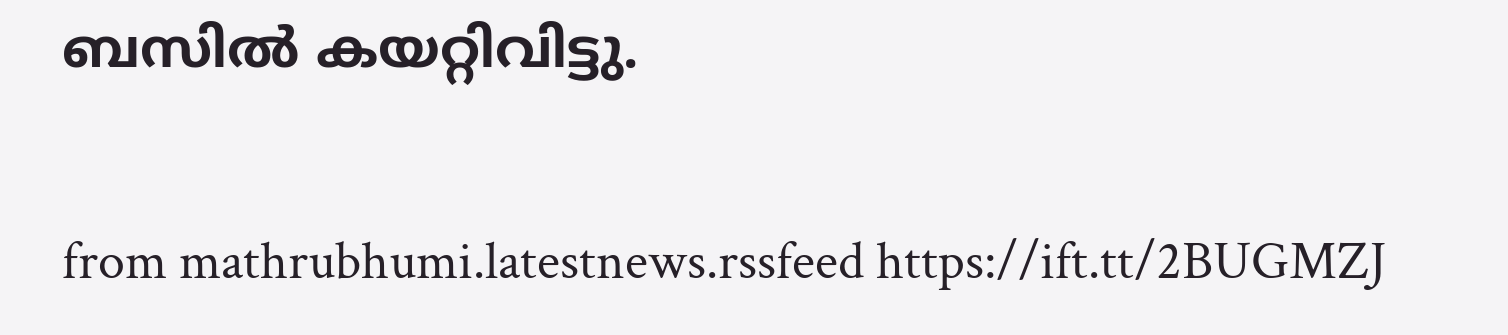ബസിൽ കയറ്റിവിട്ടു.


from mathrubhumi.latestnews.rssfeed https://ift.tt/2BUGMZJ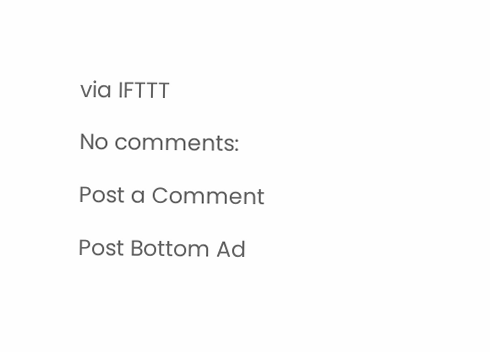via IFTTT

No comments:

Post a Comment

Post Bottom Ad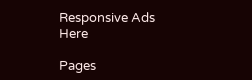Responsive Ads Here

Pages